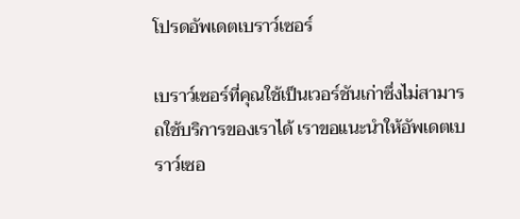โปรดอัพเดตเบราว์เซอร์

เบราว์เซอร์ที่คุณใช้เป็นเวอร์ชันเก่าซึ่งไม่สามารถใช้บริการของเราได้ เราขอแนะนำให้อัพเดตเบราว์เซอ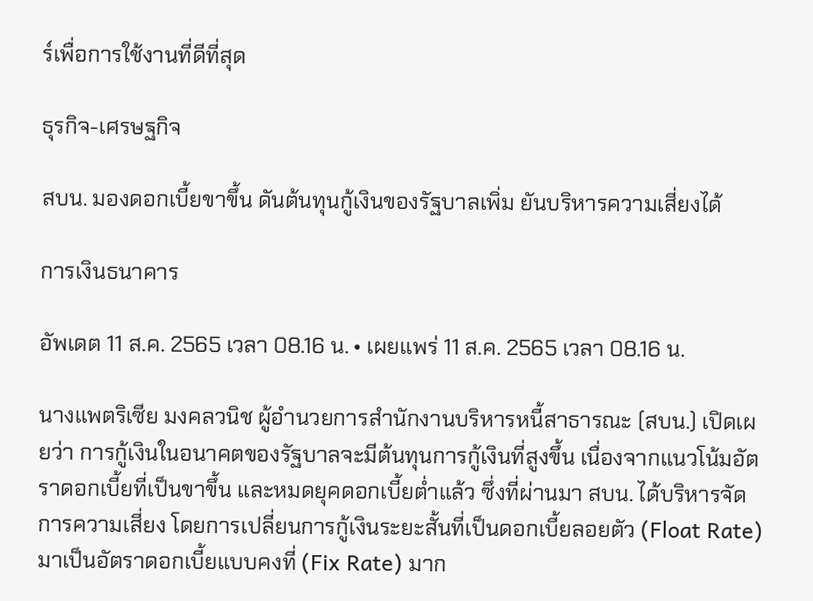ร์เพื่อการใช้งานที่ดีที่สุด

ธุรกิจ-เศรษฐกิจ

สบน. มองดอกเบี้ยขาขึ้น ดันต้นทุนกู้เงินของรัฐบาลเพิ่ม ยันบริหารความเสี่ยงได้

การเงินธนาคาร

อัพเดต 11 ส.ค. 2565 เวลา 08.16 น. • เผยแพร่ 11 ส.ค. 2565 เวลา 08.16 น.

นางแพตริเซีย มงคลวนิช ผู้อำนวยการสำนักงานบริหารหนี้สาธารณะ (สบน.) เปิดเผยว่า การกู้เงินในอนาคตของรัฐบาลจะมีต้นทุนการกู้เงินที่สูงขึ้น เนื่องจากแนวโน้มอัตราดอกเบี้ยที่เป็นขาขึ้น และหมดยุคดอกเบี้ยต่ำแล้ว ซึ่งที่ผ่านมา สบน. ได้บริหารจัดการความเสี่ยง โดยการเปลี่ยนการกู้เงินระยะสั้นที่เป็นดอกเบี้ยลอยตัว (Float Rate) มาเป็นอัตราดอกเบี้ยแบบคงที่ (Fix Rate) มาก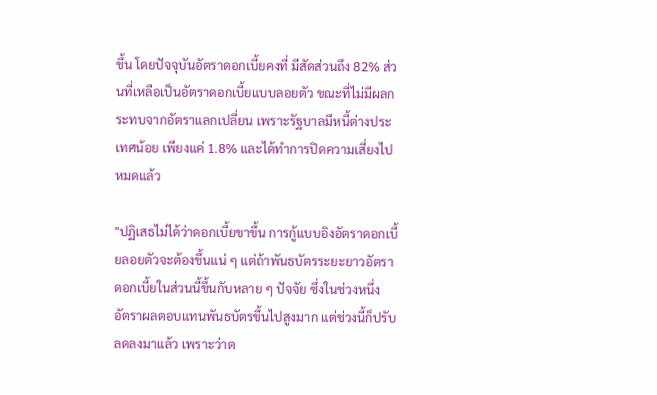ขึ้น โดยปัจจุบันอัตราดอกเบี้ยคงที่ มีสัดส่วนถึง 82% ส่วนที่เหลือเป็นอัตราดอกเบี้ยแบบลอยตัว ขณะที่ไม่มีผลกระทบจากอัตราแลกเปลี่ยน เพราะรัฐบาลมีหนี้ต่างประเทศน้อย เพียงแค่ 1.8% และได้ทำการปิดความเสี่ยงไปหมดแล้ว

"ปฏิเสธไม่ได้ว่าดอกเบี้ยขาขึ้น การกู้แบบอิงอัตราดอกเบี้ยลอยตัวจะต้องขึ้นแน่ ๆ แต่ถ้าพันธบัตรระยะยาวอัตราดอกเบี้ยในส่วนนี้ขึ้นกับหลาย ๆ ปัจจัย ซึ่งในช่วงหนึ่ง อัตราผลตอบแทนพันธบัตรขึ้นไปสูงมาก แต่ช่วงนี้ก็ปรับลดลงมาแล้ว เพราะว่าต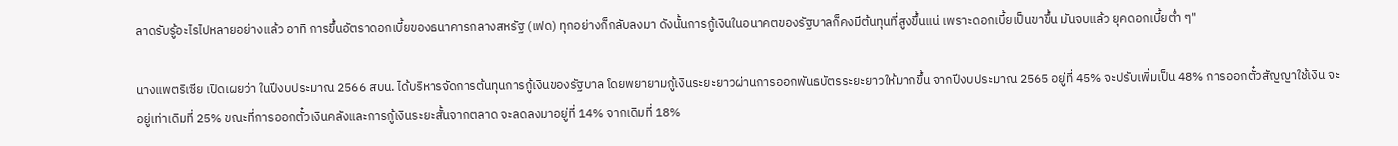ลาดรับรู้อะไรไปหลายอย่างแล้ว อาทิ การขึ้นอัตราดอกเบี้ยของธนาคารกลางสหรัฐ (เฟด) ทุกอย่างก็กลับลงมา ดังนั้นการกู้เงินในอนาคตของรัฐบาลก็คงมีต้นทุนที่สูงขึ้นแน่ เพราะดอกเบี้ยเป็นขาขึ้น มันจบแล้ว ยุคดอกเบี้ยต่ำ ๆ"

นางแพตริเซีย เปิดเผยว่า ในปีงบประมาณ 2566 สบน. ได้บริหารจัดการต้นทุนการกู้เงินของรัฐบาล โดยพยายามกู้เงินระยะยาวผ่านการออกพันธบัตรระยะยาวให้มากขึ้น จากปีงบประมาณ 2565 อยู่ที่ 45% จะปรับเพิ่มเป็น 48% การออกตั๋วสัญญาใช้เงิน จะอยู่เท่าเดิมที่ 25% ขณะที่การออกตั๋วเงินคลังและการกู้เงินระยะสั้นจากตลาด จะลดลงมาอยู่ที่ 14% จากเดิมที่ 18%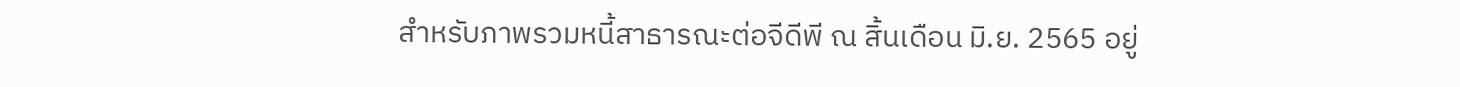สำหรับภาพรวมหนี้สาธารณะต่อจีดีพี ณ สิ้นเดือน มิ.ย. 2565 อยู่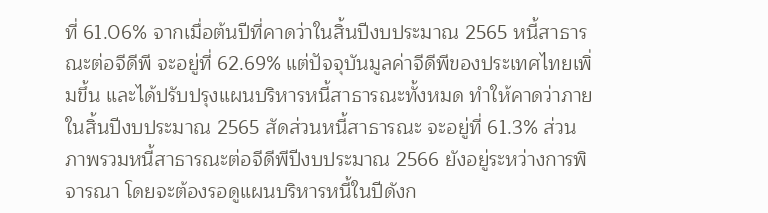ที่ 61.06% จากเมื่อต้นปีที่คาดว่าในสิ้นปีงบประมาณ 2565 หนี้สาธารณะต่อจีดีพี จะอยู่ที่ 62.69% แต่ปัจจุบันมูลค่าจีดีพีของประเทศไทยเพิ่มขึ้น และได้ปรับปรุงแผนบริหารหนี้สาธารณะทั้งหมด ทำให้คาดว่าภายในสิ้นปีงบประมาณ 2565 สัดส่วนหนี้สาธารณะ จะอยู่ที่ 61.3% ส่วนภาพรวมหนี้สาธารณะต่อจีดีพีปีงบประมาณ 2566 ยังอยู่ระหว่างการพิจารณา โดยจะต้องรอดูแผนบริหารหนี้ในปีดังก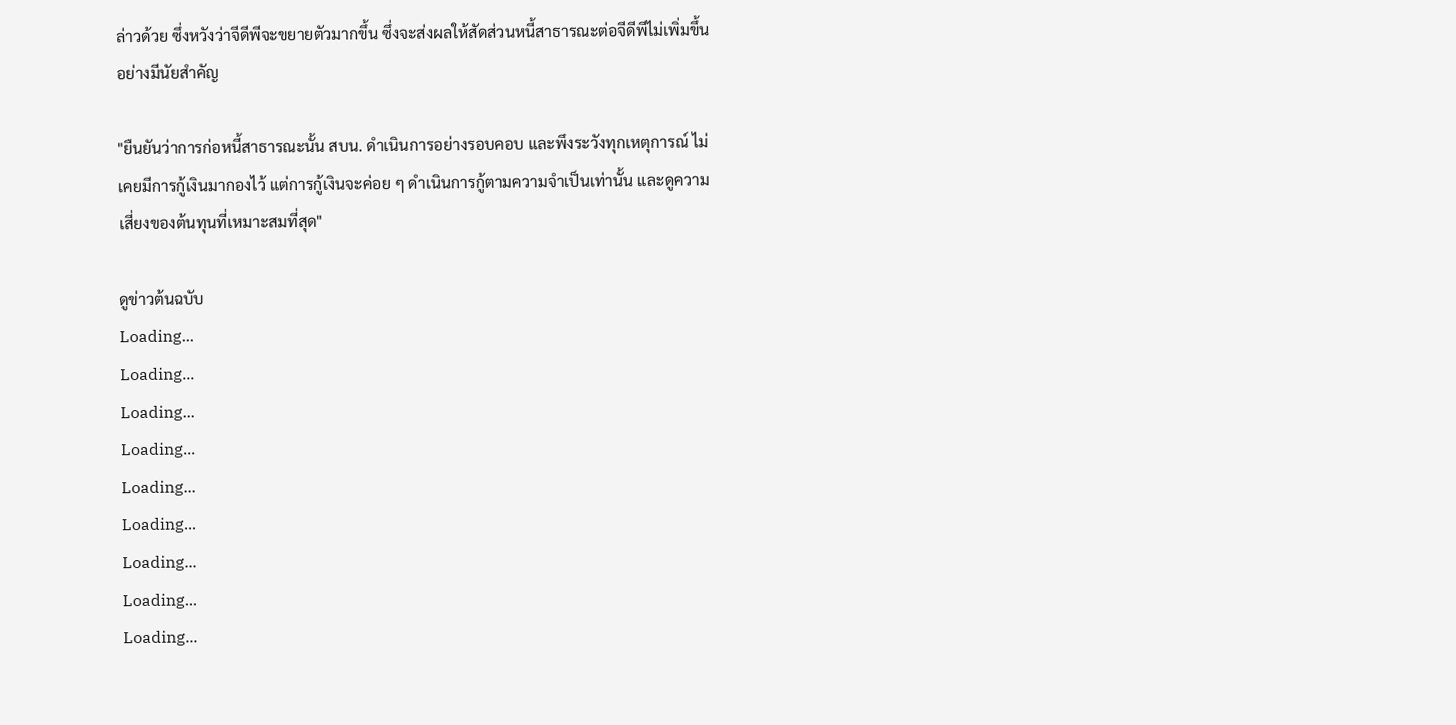ล่าวด้วย ซึ่งหวังว่าจีดีพีจะขยายตัวมากขึ้น ซึ่งจะส่งผลให้สัดส่วนหนี้สาธารณะต่อจีดีพีไม่เพิ่มขึ้นอย่างมีนัยสำคัญ

"ยืนยันว่าการก่อหนี้สาธารณะนั้น สบน. ดำเนินการอย่างรอบคอบ และพึงระวังทุกเหตุการณ์ ไม่เคยมีการกู้เงินมากองไว้ แต่การกู้เงินจะค่อย ๆ ดำเนินการกู้ตามความจำเป็นเท่านั้น และดูความเสี่ยงของต้นทุนที่เหมาะสมที่สุด"

ดูข่าวต้นฉบับ
Loading...
Loading...
Loading...
Loading...
Loading...
Loading...
Loading...
Loading...
Loading...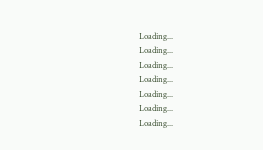Loading...
Loading...
Loading...
Loading...
Loading...
Loading...
Loading...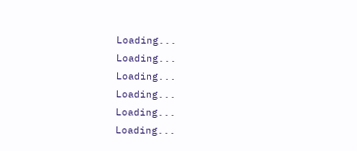Loading...
Loading...
Loading...
Loading...
Loading...
Loading...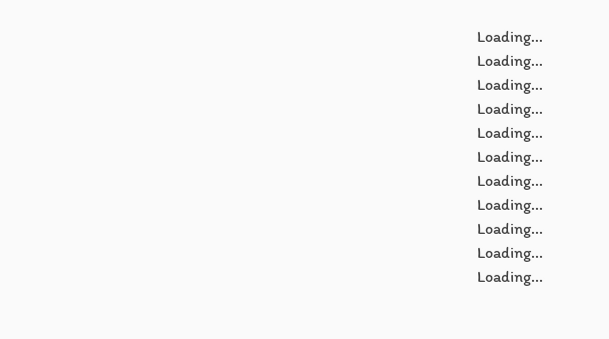Loading...
Loading...
Loading...
Loading...
Loading...
Loading...
Loading...
Loading...
Loading...
Loading...
Loading...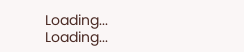Loading...
Loading...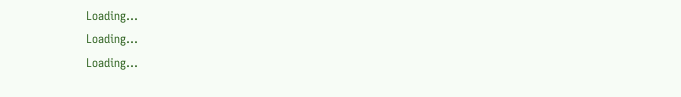Loading...
Loading...
Loading...